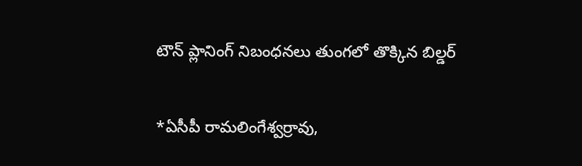టౌన్ ప్లానింగ్ నిబంధనలు తుంగలో తొక్కిన బిల్డర్

*ఏసీపీ రామలింగేశ్వర్రావు,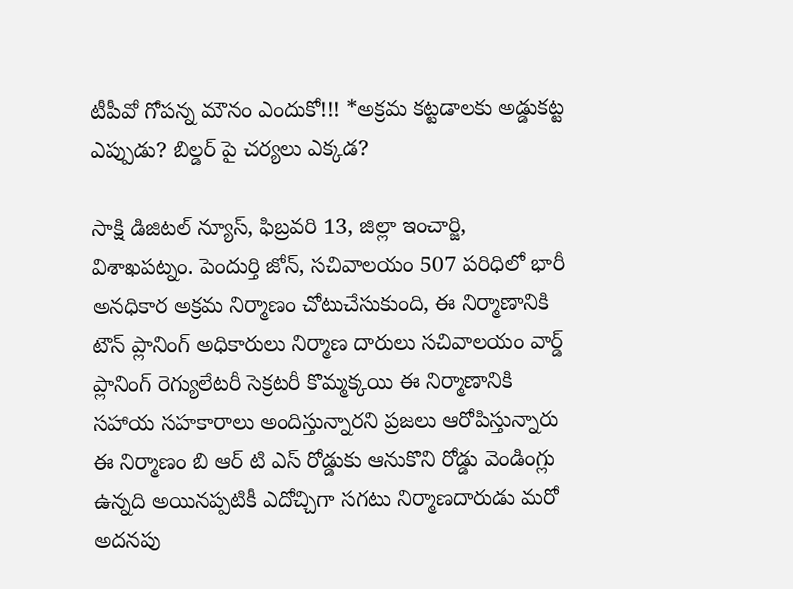టీపీవో గోపన్న మౌనం ఎందుకో!!! *అక్రమ కట్టడాలకు అడ్డుకట్ట ఎప్పుడు? బిల్డర్ పై చర్యలు ఎక్కడ?

సాక్షి డిజిటల్ న్యూస్, ఫిబ్రవరి 13, జిల్లా ఇంచార్జి, విశాఖపట్నం. పెందుర్తి జోన్, సచివాలయం 507 పరిధిలో భారీ అనధికార అక్రమ నిర్మాణం చోటుచేసుకుంది, ఈ నిర్మాణానికి టౌన్ ప్లానింగ్ అధికారులు నిర్మాణ దారులు సచివాలయం వార్డ్ ప్లానింగ్ రెగ్యులేటరీ సెక్రటరీ కొమ్మక్కయి ఈ నిర్మాణానికి సహాయ సహకారాలు అందిస్తున్నారని ప్రజలు ఆరోపిస్తున్నారు ఈ నిర్మాణం బి ఆర్ టి ఎస్ రోడ్డుకు ఆనుకొని రోడ్డు వెండింగ్లు ఉన్నది అయినప్పటికీ ఎదోచ్చిగా సగటు నిర్మాణదారుడు మరో అదనపు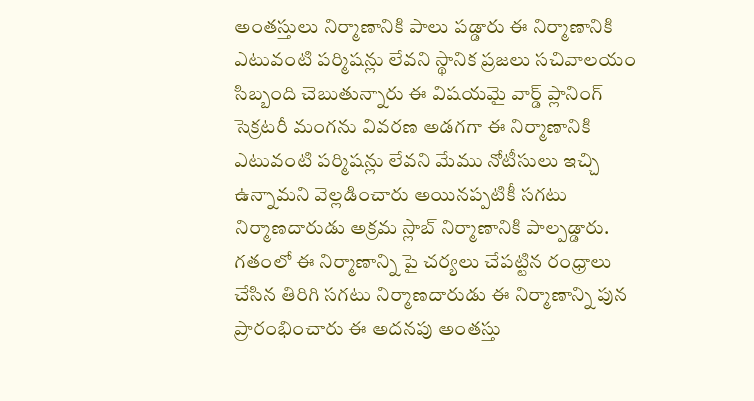అంతస్తులు నిర్మాణానికి పాలు పడ్డారు ఈ నిర్మాణానికి ఎటువంటి పర్మిషన్లు లేవని స్థానిక ప్రజలు సచివాలయం సిబ్బంది చెబుతున్నారు ఈ విషయమై వార్డ్ ప్లానింగ్ సెక్రటరీ మంగను వివరణ అడగగా ఈ నిర్మాణానికి ఎటువంటి పర్మిషన్లు లేవని మేము నోటీసులు ఇచ్చి ఉన్నామని వెల్లడించారు అయినప్పటికీ సగటు నిర్మాణదారుడు అక్రమ స్లాబ్ నిర్మాణానికి పాల్పడ్డారు. గతంలో ఈ నిర్మాణాన్ని పై చర్యలు చేపట్టిన రంధ్రాలు చేసిన తిరిగి సగటు నిర్మాణదారుడు ఈ నిర్మాణాన్ని పున ప్రారంభించారు ఈ అదనపు అంతస్తు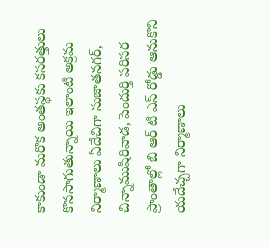కాకుండా మరొక అంతస్థకు కసరత్తులు కొనసాగుతున్నాయి ఇలాంటి అక్రమ నిర్మాణాలు ఏదేచిగా సుజాతనగర్, చిన్నాముషిరివాడ, పెందుర్తి పరిసర ప్రాంతాల్లో బి ఆర్ టి ఎస్ రోడ్డు ఆనుకొని యదేచ్చగా నిర్మాణాలు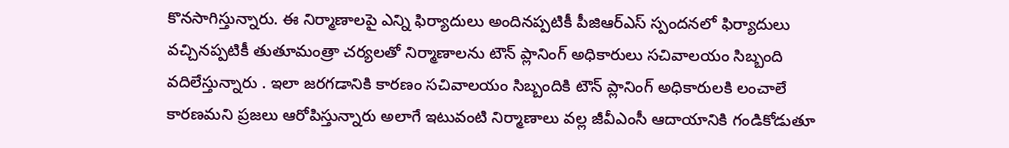కొనసాగిస్తున్నారు. ఈ నిర్మాణాలపై ఎన్ని ఫిర్యాదులు అందినప్పటికీ పీజిఆర్ఎస్ స్పందనలో ఫిర్యాదులు వచ్చినప్పటికీ తుతూమంత్రా చర్యలతో నిర్మాణాలను టౌన్ ప్లానింగ్ అధికారులు సచివాలయం సిబ్బంది వదిలేస్తున్నారు . ఇలా జరగడానికి కారణం సచివాలయం సిబ్బందికి టౌన్ ప్లానింగ్ అధికారులకి లంచాలే కారణమని ప్రజలు ఆరోపిస్తున్నారు అలాగే ఇటువంటి నిర్మాణాలు వల్ల జీవీఎంసీ ఆదాయానికి గండికోడుతూ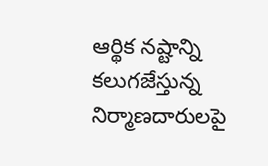ఆర్థిక నష్టాన్ని కలుగజేస్తున్న నిర్మాణదారులపై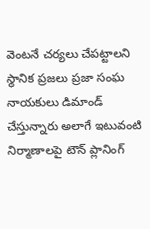వెంటనే చర్యలు చేపట్టాలని స్థానిక ప్రజలు ప్రజా సంఘ నాయకులు డిమాండ్ చేస్తున్నారు అలాగే ఇటువంటి నిర్మాణాలపై టౌన్ ప్లానింగ్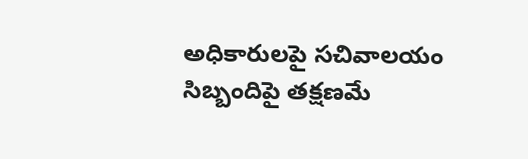అధికారులపై సచివాలయం సిబ్బందిపై తక్షణమే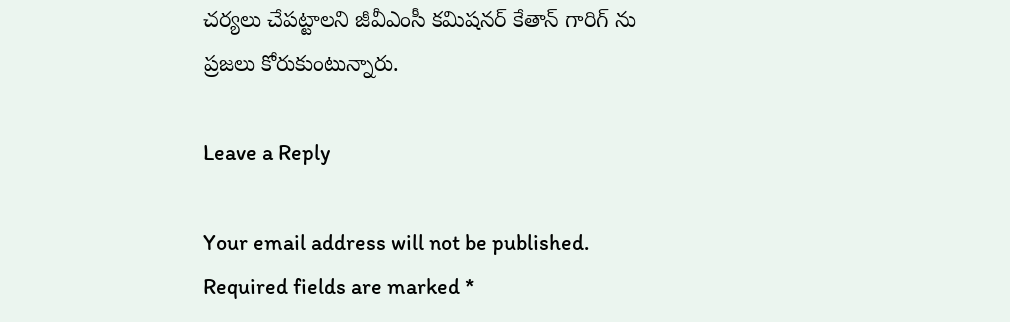చర్యలు చేపట్టాలని జీవీఎంసీ కమిషనర్ కేతాన్ గారిగ్ ను ప్రజలు కోరుకుంటున్నారు.

Leave a Reply

Your email address will not be published. Required fields are marked *